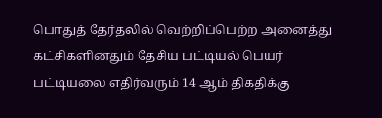பொதுத் தேர்தலில் வெற்றிப்பெற்ற அனைத்து கட்சிகளினதும் தேசிய பட்டியல் பெயர் பட்டியலை எதிர்வரும் 14 ஆம் திகதிக்கு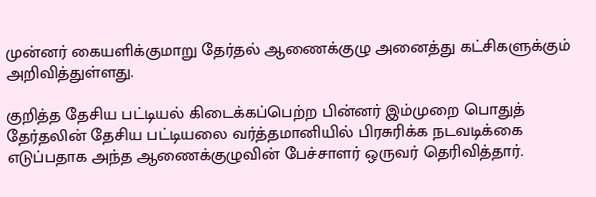முன்னர் கையளிக்குமாறு தேர்தல் ஆணைக்குழு அனைத்து கட்சிகளுக்கும் அறிவித்துள்ளது.

குறித்த தேசிய பட்டியல் கிடைக்கப்பெற்ற பின்னர் இம்முறை பொதுத் தேர்தலின் தேசிய பட்டியலை வர்த்தமானியில் பிரசுரிக்க நடவடிக்கை எடுப்பதாக அந்த ஆணைக்குழுவின் பேச்சாளர் ஒருவர் தெரிவித்தார்.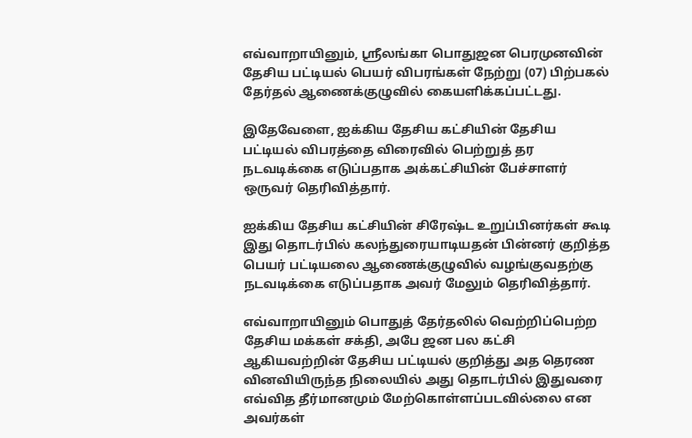எவ்வாறாயினும், ஶ்ரீலங்கா பொதுஜன பெரமுனவின் தேசிய பட்டியல் பெயர் விபரங்கள் நேற்று (07) பிற்பகல் தேர்தல் ஆணைக்குழுவில் கையளிக்கப்பட்டது.

இதேவேளை, ஐக்கிய தேசிய கட்சியின் தேசிய பட்டியல் விபரத்தை விரைவில் பெற்றுத் தர நடவடிக்கை எடுப்பதாக அக்கட்சியின் பேச்சாளர் ஒருவர் தெரிவித்தார்.

ஐக்கிய தேசிய கட்சியின் சிரேஷ்ட உறுப்பினர்கள் கூடி இது தொடர்பில் கலந்துரையாடியதன் பின்னர் குறித்த பெயர் பட்டியலை ஆணைக்குழுவில் வழங்குவதற்கு நடவடிக்கை எடுப்பதாக அவர் மேலும் தெரிவித்தார்.

எவ்வாறாயினும் பொதுத் தேர்தலில் வெற்றிப்பெற்ற தேசிய மக்கள் சக்தி, அபே ஜன பல கட்சி ஆகியவற்றின் தேசிய பட்டியல் குறித்து அத தெரண வினவியிருந்த நிலையில் அது தொடர்பில் இதுவரை எவ்வித தீர்மானமும் மேற்கொள்ளப்படவில்லை என அவர்கள்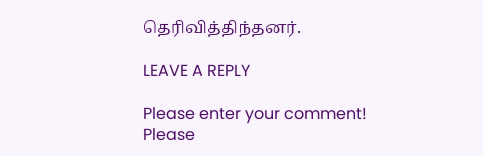தெரிவித்திந்தனர்.

LEAVE A REPLY

Please enter your comment!
Please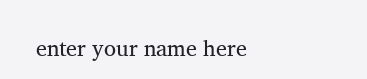enter your name here